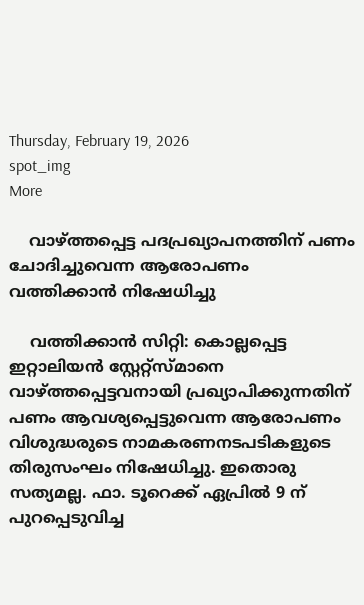Thursday, February 19, 2026
spot_img
More

    വാഴ്ത്തപ്പെട്ട പദപ്രഖ്യാപനത്തിന് പണം ചോദിച്ചുവെന്ന ആരോപണം വത്തിക്കാന്‍ നിഷേധിച്ചു

    വത്തിക്കാന്‍ സിറ്റി: കൊല്ലപ്പെട്ട ഇറ്റാലിയന്‍ സ്റ്റേറ്റ്‌സ്മാനെ വാഴ്ത്തപ്പെട്ടവനായി പ്രഖ്യാപിക്കുന്നതിന് പണം ആവശ്യപ്പെട്ടുവെന്ന ആരോപണം വിശുദ്ധരുടെ നാമകരണനടപടികളുടെ തിരുസംഘം നിഷേധിച്ചു. ഇതൊരു സത്യമല്ല. ഫാ. ടൂറെക്ക് ഏപ്രില്‍ 9 ന് പുറപ്പെടുവിച്ച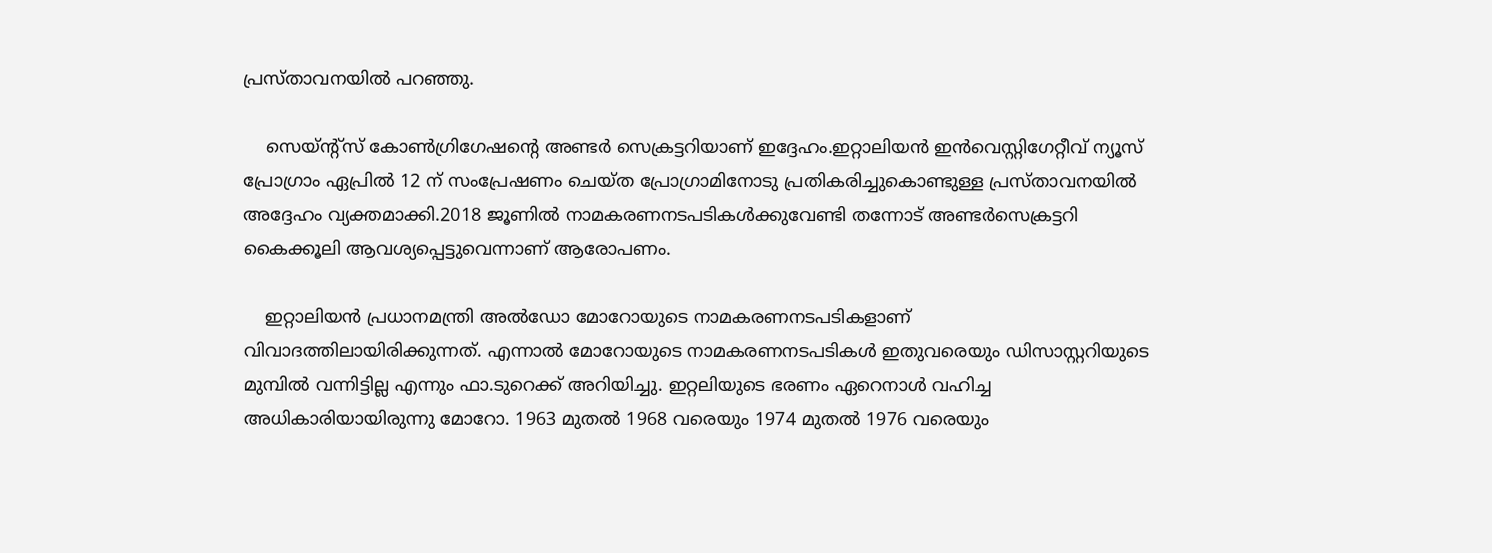പ്രസ്താവനയില്‍ പറഞ്ഞു.

    സെയ്ന്റ്‌സ് കോണ്‍ഗ്രിഗേഷന്റെ അണ്ടര്‍ സെക്രട്ടറിയാണ് ഇദ്ദേഹം.ഇറ്റാലിയന്‍ ഇന്‍വെസ്റ്റിഗേറ്റീവ് ന്യൂസ് പ്രോഗ്രാം ഏപ്രില്‍ 12 ന് സംപ്രേഷണം ചെയ്ത പ്രോഗ്രാമിനോടു പ്രതികരിച്ചുകൊണ്ടുള്ള പ്രസ്താവനയില്‍ അദ്ദേഹം വ്യക്തമാക്കി.2018 ജൂണില്‍ നാമകരണനടപടികള്‍ക്കുവേണ്ടി തന്നോട് അണ്ടര്‍സെക്രട്ടറി കൈക്കൂലി ആവശ്യപ്പെട്ടുവെന്നാണ് ആരോപണം.

    ഇറ്റാലിയന്‍ പ്രധാനമന്ത്രി അല്‍ഡോ മോറോയുടെ നാമകരണനടപടികളാണ് വിവാദത്തിലായിരിക്കുന്നത്. എന്നാല്‍ മോറോയുടെ നാമകരണനടപടികള്‍ ഇതുവരെയും ഡിസാസ്റ്ററിയുടെ മുമ്പില്‍ വന്നിട്ടില്ല എന്നും ഫാ.ടുറെക്ക് അറിയിച്ചു. ഇറ്റലിയുടെ ഭരണം ഏറെനാള്‍ വഹിച്ച അധികാരിയായിരുന്നു മോറോ. 1963 മുതല്‍ 1968 വരെയും 1974 മുതല്‍ 1976 വരെയും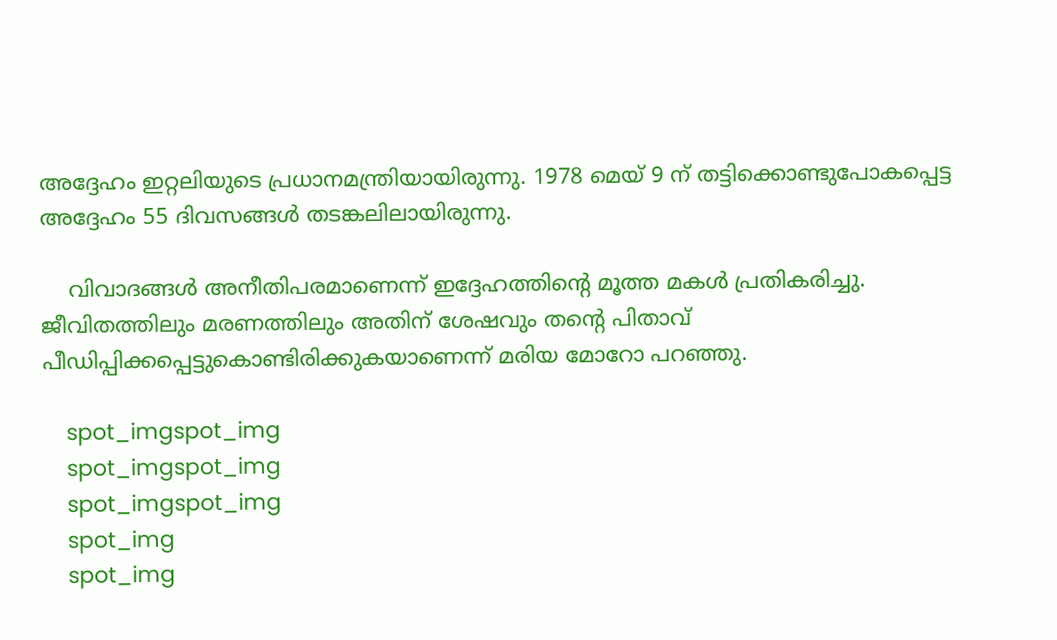അദ്ദേഹം ഇറ്റലിയുടെ പ്രധാനമന്ത്രിയായിരുന്നു. 1978 മെയ് 9 ന് തട്ടിക്കൊണ്ടുപോകപ്പെട്ട അദ്ദേഹം 55 ദിവസങ്ങള്‍ തടങ്കലിലായിരുന്നു.

    വിവാദങ്ങള്‍ അനീതിപരമാണെന്ന് ഇദ്ദേഹത്തിന്റെ മൂത്ത മകള്‍ പ്രതികരിച്ചു. ജീവിതത്തിലും മരണത്തിലും അതിന് ശേഷവും തന്റെ പിതാവ് പീഡിപ്പിക്കപ്പെട്ടുകൊണ്ടിരിക്കുകയാണെന്ന് മരിയ മോറോ പറഞ്ഞു.

    spot_imgspot_img
    spot_imgspot_img
    spot_imgspot_img
    spot_img
    spot_img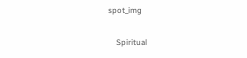spot_img

    Spiritual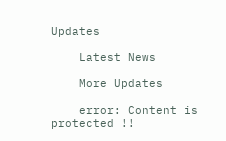Updates

    Latest News

    More Updates

    error: Content is protected !!